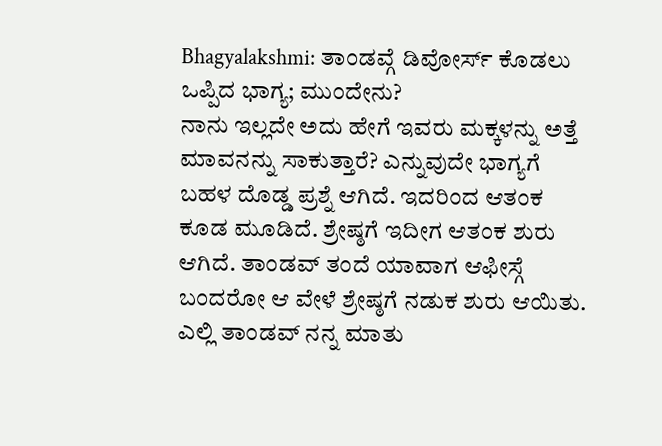Bhagyalakshmi: ತಾಂಡವ್ಗೆ ಡಿವೋರ್ಸ್ ಕೊಡಲು ಒಪ್ಪಿದ ಭಾಗ್ಯ; ಮುಂದೇನು?
ನಾನು ಇಲ್ಲದೇ ಅದು ಹೇಗೆ ಇವರು ಮಕ್ಕಳನ್ನು ಅತ್ತೆ ಮಾವನನ್ನು ಸಾಕುತ್ತಾರೆ? ಎನ್ನುವುದೇ ಭಾಗ್ಯಗೆ ಬಹಳ ದೊಡ್ಡ ಪ್ರಶ್ನೆ ಆಗಿದೆ. ಇದರಿಂದ ಆತಂಕ ಕೂಡ ಮೂಡಿದೆ. ಶ್ರೇಷ್ಠಗೆ ಇದೀಗ ಆತಂಕ ಶುರು ಆಗಿದೆ. ತಾಂಡವ್ ತಂದೆ ಯಾವಾಗ ಆಫೀಸ್ಗೆ ಬಂದರೋ ಆ ವೇಳೆ ಶ್ರೇಷ್ಠಗೆ ನಡುಕ ಶುರು ಆಯಿತು. ಎಲ್ಲಿ ತಾಂಡವ್ ನನ್ನ ಮಾತು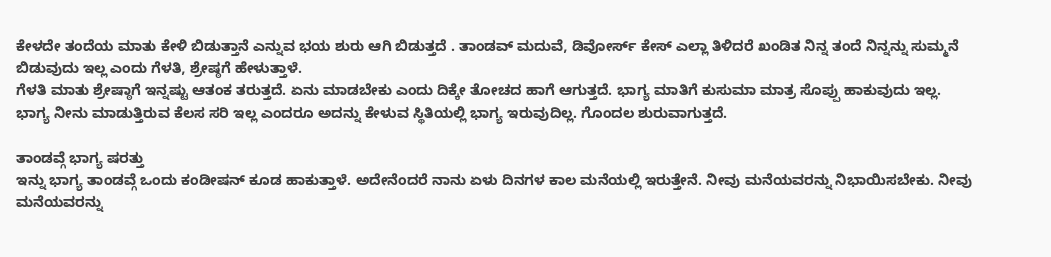ಕೇಳದೇ ತಂದೆಯ ಮಾತು ಕೇಳಿ ಬಿಡುತ್ತಾನೆ ಎನ್ನುವ ಭಯ ಶುರು ಆಗಿ ಬಿಡುತ್ತದೆ . ತಾಂಡವ್ ಮದುವೆ, ಡಿವೋರ್ಸ್ ಕೇಸ್ ಎಲ್ಲಾ ತಿಳಿದರೆ ಖಂಡಿತ ನಿನ್ನ ತಂದೆ ನಿನ್ನನ್ನು ಸುಮ್ಮನೆ ಬಿಡುವುದು ಇಲ್ಲ ಎಂದು ಗೆಳತಿ, ಶ್ರೇಷ್ಠಗೆ ಹೇಳುತ್ತಾಳೆ.
ಗೆಳತಿ ಮಾತು ಶ್ರೇಷ್ಠಾಗೆ ಇನ್ನಷ್ಟು ಆತಂಕ ತರುತ್ತದೆ. ಏನು ಮಾಡಬೇಕು ಎಂದು ದಿಕ್ಕೇ ತೋಚದ ಹಾಗೆ ಆಗುತ್ತದೆ. ಭಾಗ್ಯ ಮಾತಿಗೆ ಕುಸುಮಾ ಮಾತ್ರ ಸೊಪ್ಪು ಹಾಕುವುದು ಇಲ್ಲ. ಭಾಗ್ಯ ನೀನು ಮಾಡುತ್ತಿರುವ ಕೆಲಸ ಸರಿ ಇಲ್ಲ ಎಂದರೂ ಅದನ್ನು ಕೇಳುವ ಸ್ಥಿತಿಯಲ್ಲಿ ಭಾಗ್ಯ ಇರುವುದಿಲ್ಲ. ಗೊಂದಲ ಶುರುವಾಗುತ್ತದೆ.

ತಾಂಡವ್ಗೆ ಭಾಗ್ಯ ಷರತ್ತು
ಇನ್ನು ಭಾಗ್ಯ ತಾಂಡವ್ಗೆ ಒಂದು ಕಂಡೀಷನ್ ಕೂಡ ಹಾಕುತ್ತಾಳೆ. ಅದೇನೆಂದರೆ ನಾನು ಏಳು ದಿನಗಳ ಕಾಲ ಮನೆಯಲ್ಲಿ ಇರುತ್ತೇನೆ. ನೀವು ಮನೆಯವರನ್ನು ನಿಭಾಯಿಸಬೇಕು. ನೀವು ಮನೆಯವರನ್ನು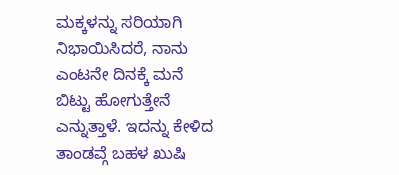ಮಕ್ಕಳನ್ನು ಸರಿಯಾಗಿ ನಿಭಾಯಿಸಿದರೆ, ನಾನು ಎಂಟನೇ ದಿನಕ್ಕೆ ಮನೆ ಬಿಟ್ಟು ಹೋಗುತ್ತೇನೆ ಎನ್ನುತ್ತಾಳೆ. ಇದನ್ನು ಕೇಳಿದ ತಾಂಡವ್ಗೆ ಬಹಳ ಖುಷಿ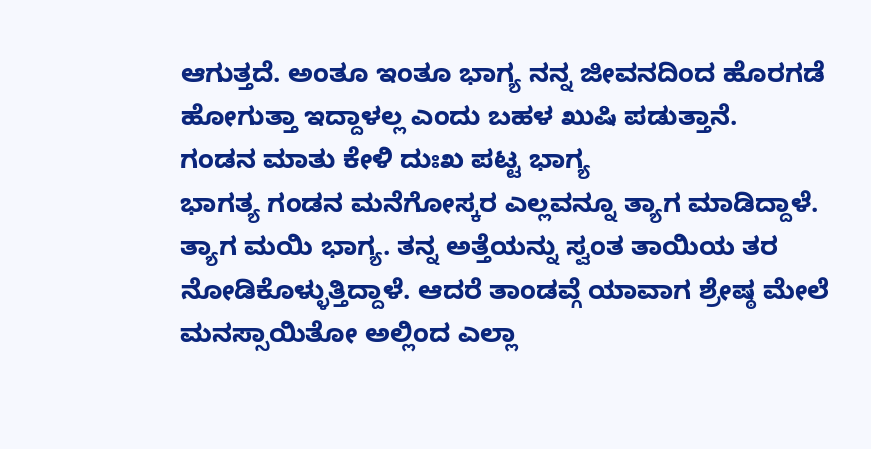ಆಗುತ್ತದೆ. ಅಂತೂ ಇಂತೂ ಭಾಗ್ಯ ನನ್ನ ಜೀವನದಿಂದ ಹೊರಗಡೆ ಹೋಗುತ್ತಾ ಇದ್ದಾಳಲ್ಲ ಎಂದು ಬಹಳ ಖುಷಿ ಪಡುತ್ತಾನೆ.
ಗಂಡನ ಮಾತು ಕೇಳಿ ದುಃಖ ಪಟ್ಟ ಭಾಗ್ಯ
ಭಾಗತ್ಯ ಗಂಡನ ಮನೆಗೋಸ್ಕರ ಎಲ್ಲವನ್ನೂ ತ್ಯಾಗ ಮಾಡಿದ್ದಾಳೆ. ತ್ಯಾಗ ಮಯಿ ಭಾಗ್ಯ. ತನ್ನ ಅತ್ತೆಯನ್ನು ಸ್ವಂತ ತಾಯಿಯ ತರ ನೋಡಿಕೊಳ್ಳುತ್ತಿದ್ದಾಳೆ. ಆದರೆ ತಾಂಡವ್ಗೆ ಯಾವಾಗ ಶ್ರೇಷ್ಠ ಮೇಲೆ ಮನಸ್ಸಾಯಿತೋ ಅಲ್ಲಿಂದ ಎಲ್ಲಾ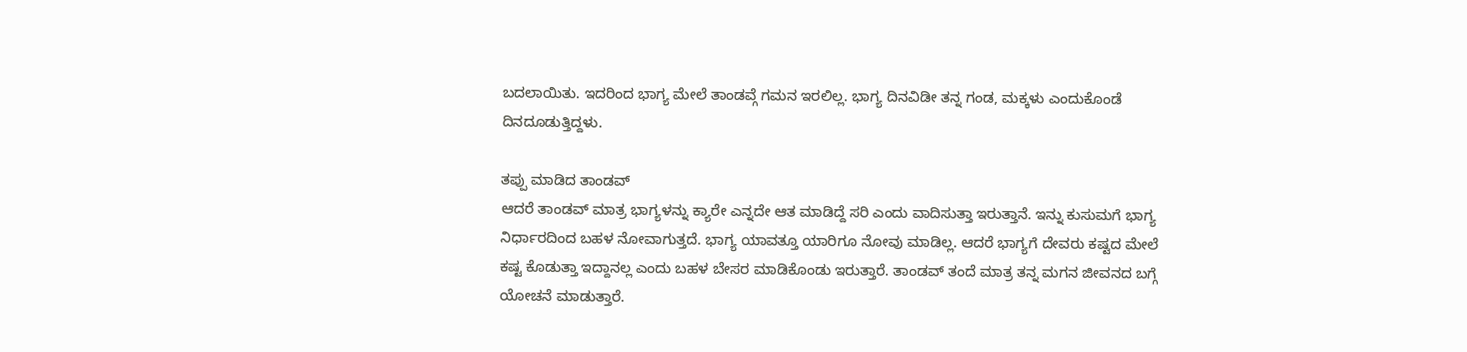ಬದಲಾಯಿತು. ಇದರಿಂದ ಭಾಗ್ಯ ಮೇಲೆ ತಾಂಡವ್ಗೆ ಗಮನ ಇರಲಿಲ್ಲ. ಭಾಗ್ಯ ದಿನವಿಡೀ ತನ್ನ ಗಂಡ, ಮಕ್ಕಳು ಎಂದುಕೊಂಡೆ ದಿನದೂಡುತ್ತಿದ್ದಳು.

ತಪ್ಪು ಮಾಡಿದ ತಾಂಡವ್
ಆದರೆ ತಾಂಡವ್ ಮಾತ್ರ ಭಾಗ್ಯಳನ್ನು ಕ್ಯಾರೇ ಎನ್ನದೇ ಆತ ಮಾಡಿದ್ದೆ ಸರಿ ಎಂದು ವಾದಿಸುತ್ತಾ ಇರುತ್ತಾನೆ. ಇನ್ನು ಕುಸುಮಗೆ ಭಾಗ್ಯ ನಿರ್ಧಾರದಿಂದ ಬಹಳ ನೋವಾಗುತ್ತದೆ. ಭಾಗ್ಯ ಯಾವತ್ತೂ ಯಾರಿಗೂ ನೋವು ಮಾಡಿಲ್ಲ. ಆದರೆ ಭಾಗ್ಯಗೆ ದೇವರು ಕಷ್ಟದ ಮೇಲೆ ಕಷ್ಟ ಕೊಡುತ್ತಾ ಇದ್ದಾನಲ್ಲ ಎಂದು ಬಹಳ ಬೇಸರ ಮಾಡಿಕೊಂಡು ಇರುತ್ತಾರೆ. ತಾಂಡವ್ ತಂದೆ ಮಾತ್ರ ತನ್ನ ಮಗನ ಜೀವನದ ಬಗ್ಗೆ ಯೋಚನೆ ಮಾಡುತ್ತಾರೆ.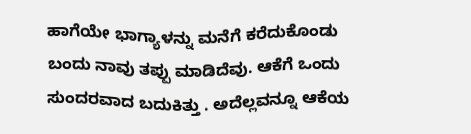ಹಾಗೆಯೇ ಭಾಗ್ಯಾಳನ್ನು ಮನೆಗೆ ಕರೆದುಕೊಂಡು ಬಂದು ನಾವು ತಪ್ಪು ಮಾಡಿದೆವು. ಆಕೆಗೆ ಒಂದು ಸುಂದರವಾದ ಬದುಕಿತ್ತು . ಅದೆಲ್ಲವನ್ನೂ ಆಕೆಯ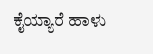ಕೈಯ್ಯಾರೆ ಹಾಳು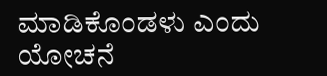ಮಾಡಿಕೊಂಡಳು ಎಂದು ಯೋಚನೆ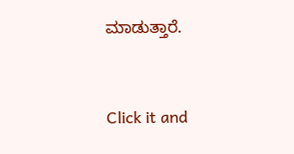ಮಾಡುತ್ತಾರೆ.


Click it and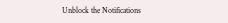Unblock the Notifications